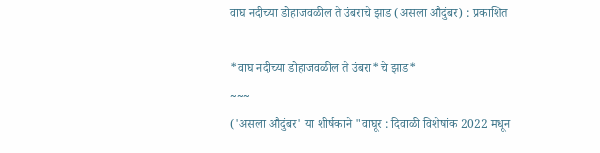वाघ नदीच्या डोहाजवळील ते उंबराचे झाड (असला औदुंबर) : प्रकाशित

*वाघ नदीच्या डोहाजवळील ते उंबरा*चे झाड*
~~~
('असला औदुंबर' या शीर्षकाने "वाघूर : दिवाळी विशेषांक 2022 मधून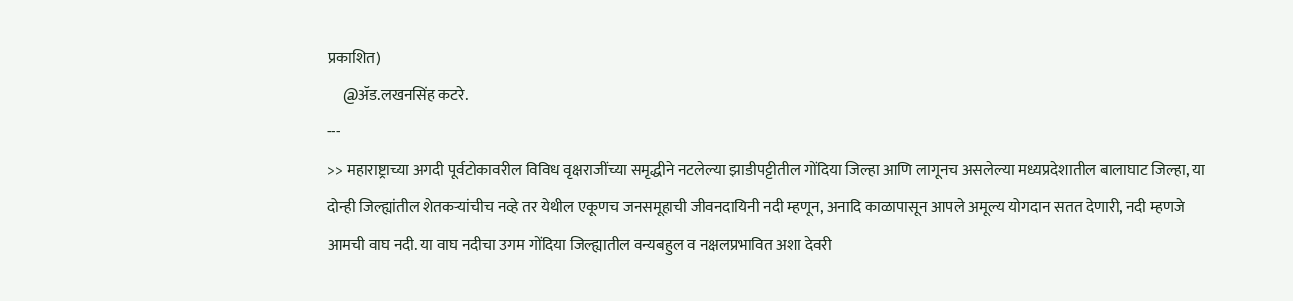प्रकाशित)
     @ॲड.लखनसिंह कटरे.
---
>> महाराष्ट्राच्या अगदी पूर्वटोकावरील विविध वृक्षराजींच्या समृद्धीने नटलेल्या झाडीपट्टीतील गोंदिया जिल्हा आणि लागूनच असलेल्या मध्यप्रदेशातील बालाघाट जिल्हा, या दोन्ही जिल्ह्यांतील शेतकऱ्यांचीच नव्हे तर येथील एकूणच जनसमूहाची जीवनदायिनी नदी म्हणून, अनादि काळापासून आपले अमूल्य योगदान सतत देणारी, नदी म्हणजे आमची वाघ नदी. या वाघ नदीचा उगम गोंदिया जिल्ह्यातील वन्यबहुल व नक्षलप्रभावित अशा देवरी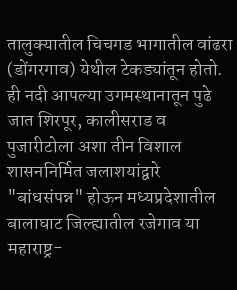तालुक्यातील चिचगड भागातील वांढरा (डोंगरगाव) येथील टेकड्यांतून होतो. ही नदी आपल्या उगमस्थानातून पुढे जात शिरपूर, कालीसराड व पुजारीटोला अशा तीन विशाल शासननिर्मित जलाशयांद्वारे "बांधसंपन्न" होऊन मध्यप्रदेशातील बालाघाट जिल्ह्यातील रजेगाव या महाराष्ट्र-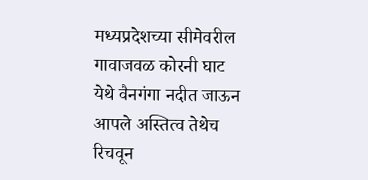मध्यप्रदेशच्या सीमेवरील गावाजवळ कोरनी घाट येथे वैनगंगा नदीत जाऊन आपले अस्तित्व तेथेच रिचवून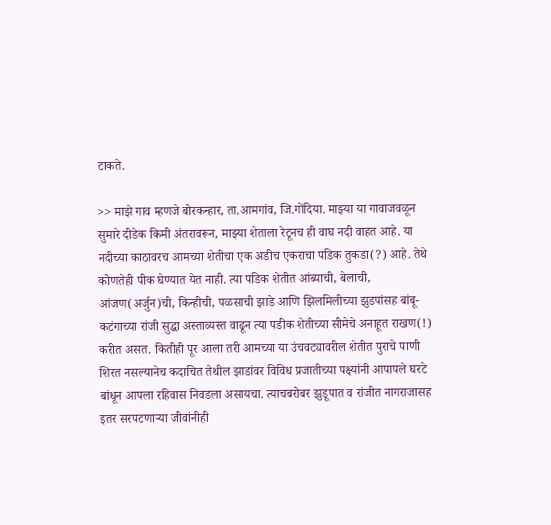टाकते.

>> माझे गाव म्हणजे बोरकन्हार, ता.आमगांव, जि.गोंदिया. माझ्या या गावाजवळून सुमारे दीडेक किमी अंतरावरून, माझ्या शेताला रेटूनच ही वाघ नदी वाहत आहे. या नदीच्या काठावरच आमच्या शेतीचा एक अडीच एकराचा पडिक तुकडा(?) आहे. तेथे कोणतेही पीक घेण्यात येत नाही. त्या पडिक शेतीत आंब्याची, बेलाची, आंजण(अर्जुन)ची, किन्हीची, पळसाची झाडे आणि झिलमिलीच्या झुडपांसह बांबू-कटंगाच्या रांजी सुद्धा अस्ताव्यस्त वाढून त्या पडीक शेतीच्या सीमेचे अनाहूत राखण(!) करीत असत. कितीही पूर आला तरी आमच्या या उंचवट्यावरील शेतीत पुराचे पाणी शिरत नसल्यानेच कदाचित तेथील झाडांवर विविध प्रजातीच्या पक्ष्यांनी आपापले घरटे बांधून आपला रहिवास निवडला असायचा. त्याचबरोबर झुडूपात व रांजीत नागराजासह इतर सरपटणाऱ्या जीवांनीही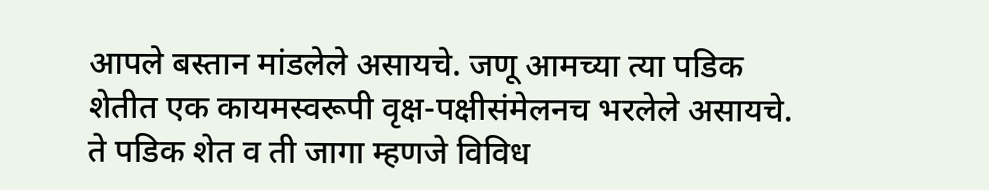आपले बस्तान मांडलेले असायचे. जणू आमच्या त्या पडिक शेतीत एक कायमस्वरूपी वृक्ष-पक्षीसंमेलनच भरलेले असायचे. ते पडिक शेत व ती जागा म्हणजे विविध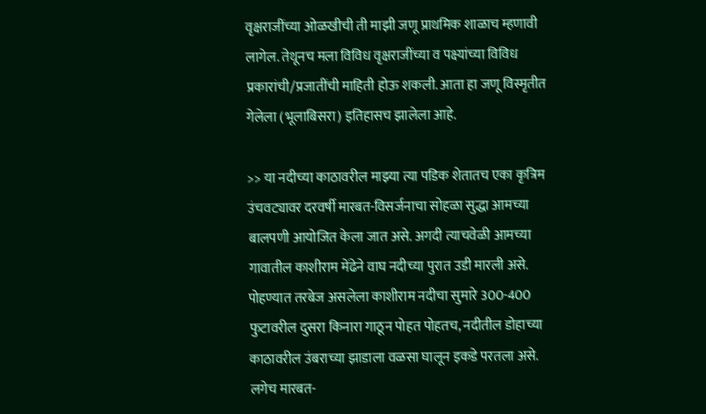वृक्षराजींच्या ओळखीची ती माझी जणू प्राथमिक शाळाच म्हणावी लागेल. तेथूनच मला विविध वृक्षराजींच्या व पक्ष्यांच्या विविध प्रकारांची/प्रजातींची माहिती होऊ शकली. आता हा जणू विस्मृतीत गेलेला (भूलाबिसरा) इतिहासच झालेला आहे.

>> या नदीच्या काठावरील माझ्या त्या पडिक शेतातच एका कृत्रिम उंचवट्यावर दरवर्षी मारबत-विसर्जनाचा सोहळा सुद्धा आमच्या बालपणी आयोजित केला जात असे. अगदी त्याचवेळी आमच्या गावातील काशीराम मेंढेने वाघ नदीच्या पुरात उडी मारली असे. पोहण्यात तरबेज असलेला काशीराम नदीचा सुमारे 300-400 फुटावरील दुसरा किनारा गाठून पोहत पोहतच, नदीतील डोहाच्या काठावरील उंबराच्या झाडाला वळसा घालून इकडे परतला असे. लगेच मारबत-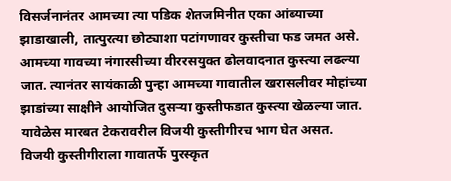विसर्जनानंतर आमच्या त्या पडिक शेतजमिनीत एका आंब्याच्या झाडाखाली, तात्पुरत्या छोट्याशा पटांगणावर कुस्तीचा फड जमत असे. आमच्या गावच्या नंगारसीच्या वीररसयुक्त ढोलवादनात कुस्त्या लढल्या जात. त्यानंतर सायंकाळी पुन्हा आमच्या गावातील खरासलीवर मोहांच्या झाडांच्या साक्षीने आयोजित दुसऱ्या कुस्तीफडात कुस्त्या खेळल्या जात. यावेळेस मारबत टेकरावरील विजयी कुस्तीगीरच भाग घेत असत. विजयी कुस्तीगीराला गावातर्फे पुरस्कृत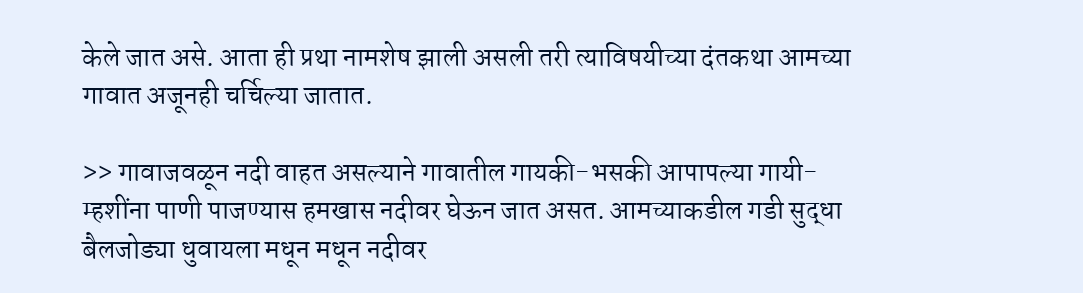केले जात असे. आता ही प्रथा नामशेष झाली असली तरी त्याविषयीच्या दंतकथा आमच्या गावात अजूनही चर्चिल्या जातात.

>> गावाजवळून नदी वाहत असल्याने गावातील गायकी-भसकी आपापल्या गायी-म्हशींना पाणी पाजण्यास हमखास नदीवर घेऊन जात असत. आमच्याकडील गडी सुद्धा बैलजोड्या धुवायला मधून मधून नदीवर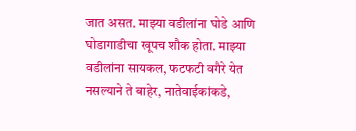जात असत. माझ्या वडीलांना घोडे आणि घोडागाडीचा खूपच शौक होता. माझ्या वडीलांना सायकल, फटफटी वगैरे येत नसल्याने ते बाहेर, नातेवाईकांकडे,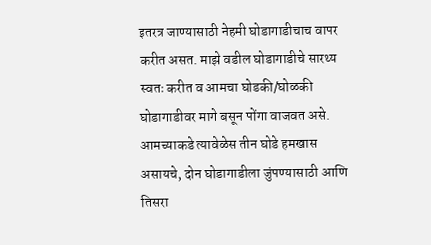इतरत्र जाण्यासाठी नेहमी घोडागाडीचाच वापर करीत असत. माझे वडील घोडागाडीचे सारथ्य स्वतः करीत व आमचा घोडकी/घोळकी घोडागाडीवर मागे बसून पोंगा वाजवत असे. आमच्याकडे त्यावेळेस तीन घोडे हमखास असायचे, दोन घोडागाडीला जुंपण्यासाठी आणि तिसरा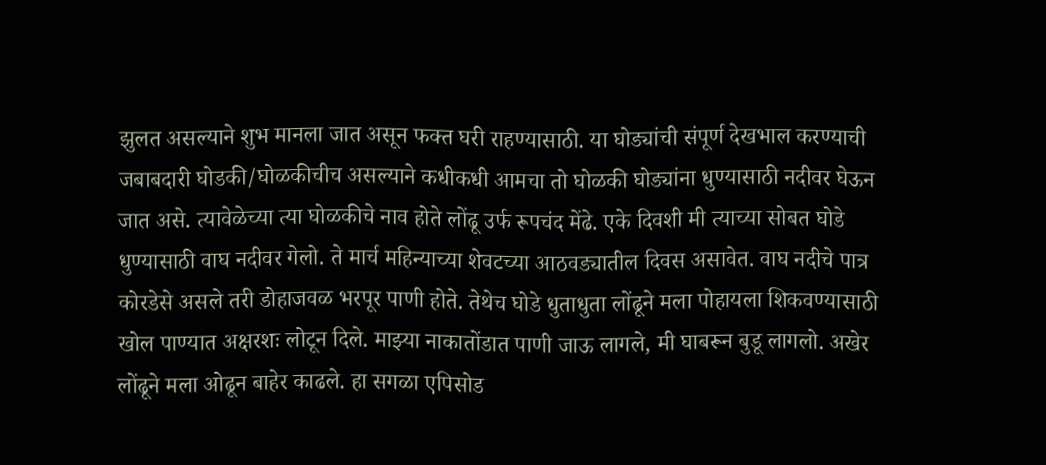झुलत असल्याने शुभ मानला जात असून फक्त घरी राहण्यासाठी. या घोड्यांची संपूर्ण देखभाल करण्याची जबाबदारी घोडकी/घोळकीचीच असल्याने कधीकधी आमचा तो घोळकी घोड्यांना धुण्यासाठी नदीवर घेऊन जात असे. त्यावेळेच्या त्या घोळकीचे नाव होते लोंढू उर्फ रूपचंद मेंढे. एके दिवशी मी त्याच्या सोबत घोडे धुण्यासाठी वाघ नदीवर गेलो. ते मार्च महिन्याच्या शेवटच्या आठवड्यातील दिवस असावेत. वाघ नदीचे पात्र कोरडेसे असले तरी डोहाजवळ भरपूर पाणी होते. तेथेच घोडे धुताधुता लोंढूने मला पोहायला शिकवण्यासाठी खोल पाण्यात अक्षरशः लोटून दिले. माझ्या नाकातोंडात पाणी जाऊ लागले, मी घाबरून बुडू लागलो. अखेर लोंढूने मला ओढून बाहेर काढले. हा सगळा एपिसोड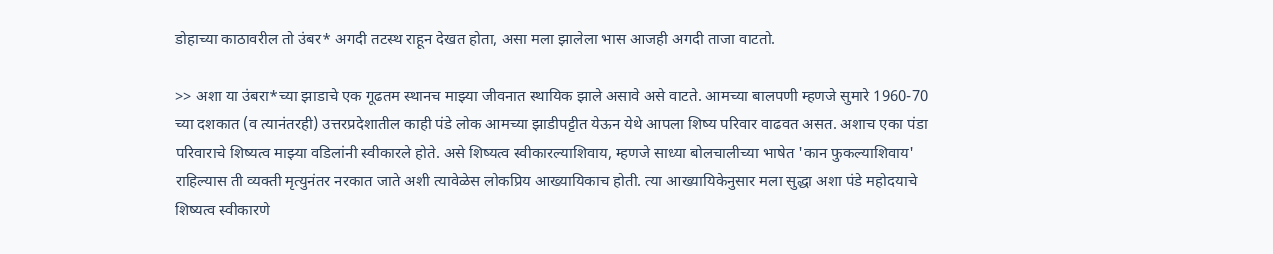डोहाच्या काठावरील तो उंबर* अगदी तटस्थ राहून देखत होता, असा मला झालेला भास आजही अगदी ताजा वाटतो.

>> अशा या उंबरा*च्या झाडाचे एक गूढतम स्थानच माझ्या जीवनात स्थायिक झाले असावे असे वाटते. आमच्या बालपणी म्हणजे सुमारे 1960-70 च्या दशकात (व त्यानंतरही) उत्तरप्रदेशातील काही पंडे लोक आमच्या झाडीपट्टीत येऊन येथे आपला शिष्य परिवार वाढवत असत. अशाच एका पंडा परिवाराचे शिष्यत्व माझ्या वडिलांनी स्वीकारले होते. असे शिष्यत्व स्वीकारल्याशिवाय, म्हणजे साध्या बोलचालीच्या भाषेत 'कान फुकल्याशिवाय' राहिल्यास ती व्यक्ती मृत्युनंतर नरकात जाते अशी त्यावेळेस लोकप्रिय आख्यायिकाच होती. त्या आख्यायिकेनुसार मला सुद्धा अशा पंडे महोदयाचे शिष्यत्व स्वीकारणे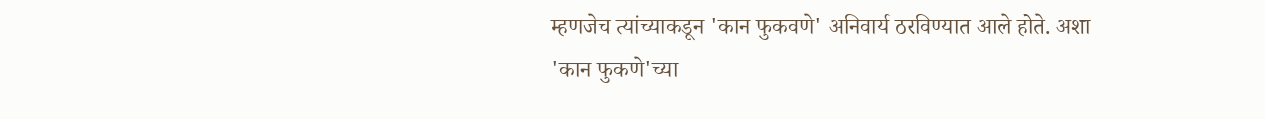म्हणजेच त्यांच्याकडून 'कान फुकवणे' अनिवार्य ठरविण्यात आले होते. अशा 'कान फुकणे'च्या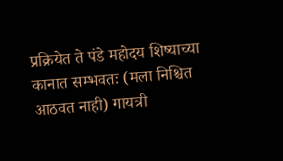प्रक्रियेत ते पंडे महोदय शिष्याच्या कानात सम्भवतः (मला निश्चित आठवत नाही) गायत्री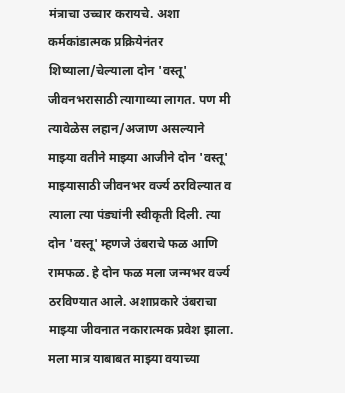मंत्राचा उच्चार करायचे. अशा कर्मकांडात्मक प्रक्रियेनंतर शिष्याला/चेल्याला दोन 'वस्तू' जीवनभरासाठी त्यागाव्या लागत. पण मी त्यावेळेस लहान/अजाण असल्याने माझ्या वतीने माझ्या आजीने दोन 'वस्तू' माझ्यासाठी जीवनभर वर्ज्य ठरविल्यात व त्याला त्या पंड्यांनी स्वीकृती दिली. त्या दोन 'वस्तू' म्हणजे उंबराचे फळ आणि रामफळ. हे दोन फळ मला जन्मभर वर्ज्य ठरविण्यात आले. अशाप्रकारे उंबराचा माझ्या जीवनात नकारात्मक प्रवेश झाला. मला मात्र याबाबत माझ्या वयाच्या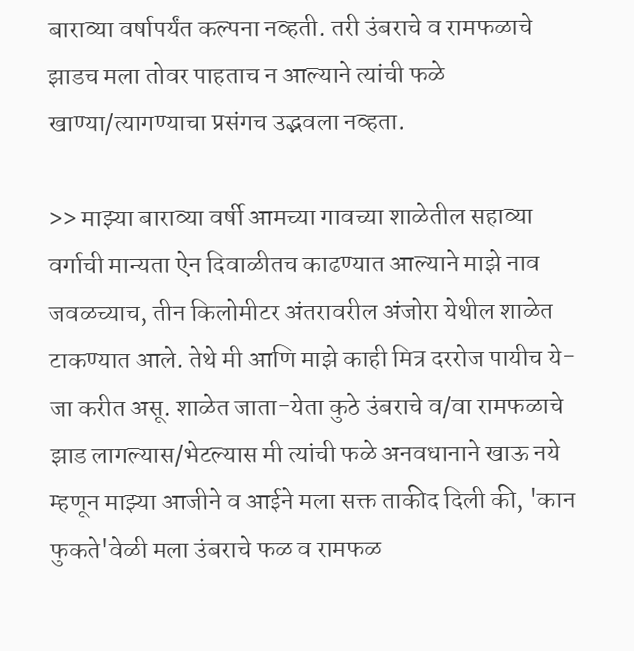बाराव्या वर्षापर्यंत कल्पना नव्हती. तरी उंबराचे व रामफळाचे झाडच मला तोवर पाहताच न आल्याने त्यांची फळे खाण्या/त्यागण्याचा प्रसंगच उद्भवला नव्हता.

>> माझ्या बाराव्या वर्षी आमच्या गावच्या शाळेतील सहाव्या वर्गाची मान्यता ऐन दिवाळीतच काढण्यात आल्याने माझे नाव जवळच्याच, तीन किलोमीटर अंतरावरील अंजोरा येथील शाळेत टाकण्यात आले. तेथे मी आणि माझे काही मित्र दररोज पायीच ये-जा करीत असू. शाळेत जाता-येता कुठे उंबराचे व/वा रामफळाचे झाड लागल्यास/भेटल्यास मी त्यांची फळे अनवधानाने खाऊ नये म्हणून माझ्या आजीने व आईने मला सक्त ताकीद दिली की, 'कान फुकते'वेळी मला उंबराचे फळ व रामफळ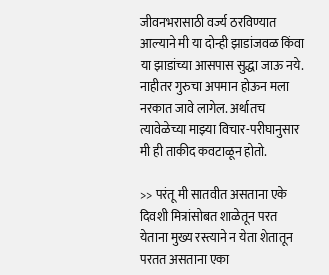जीवनभरासाठी वर्ज्य ठरविण्यात आल्याने मी या दोन्ही झाडांजवळ किंवा या झाडांच्या आसपास सुद्धा जाऊ नये. नाहीतर गुरुचा अपमान होऊन मला नरकात जावे लागेल. अर्थातच त्यावेळेच्या माझ्या विचार-परीघानुसार मी ही ताकीद कवटाळून होतो.

>> परंतू मी सातवीत असताना एके दिवशी मित्रांसोबत शाळेतून परत येताना मुख्य रस्त्याने न येता शेतातून परतत असताना एका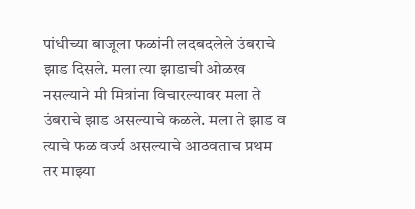पांधीच्या बाजूला फळांनी लदबदलेले उंबराचे झाड दिसले. मला त्या झाडाची ओळख नसल्याने मी मित्रांना विचारल्यावर मला ते उंबराचे झाड असल्याचे कळले. मला ते झाड व त्याचे फळ वर्ज्य असल्याचे आठवताच प्रथम तर माझ्या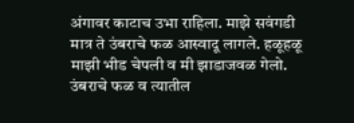अंगावर काटाच उभा राहिला. माझे सवंगडी मात्र ते उंबराचे फळ आस्वादू लागले. हळूहळू माझी भीड चेपली व मी झाडाजवळ गेलो. उंबराचे फळ व त्यातील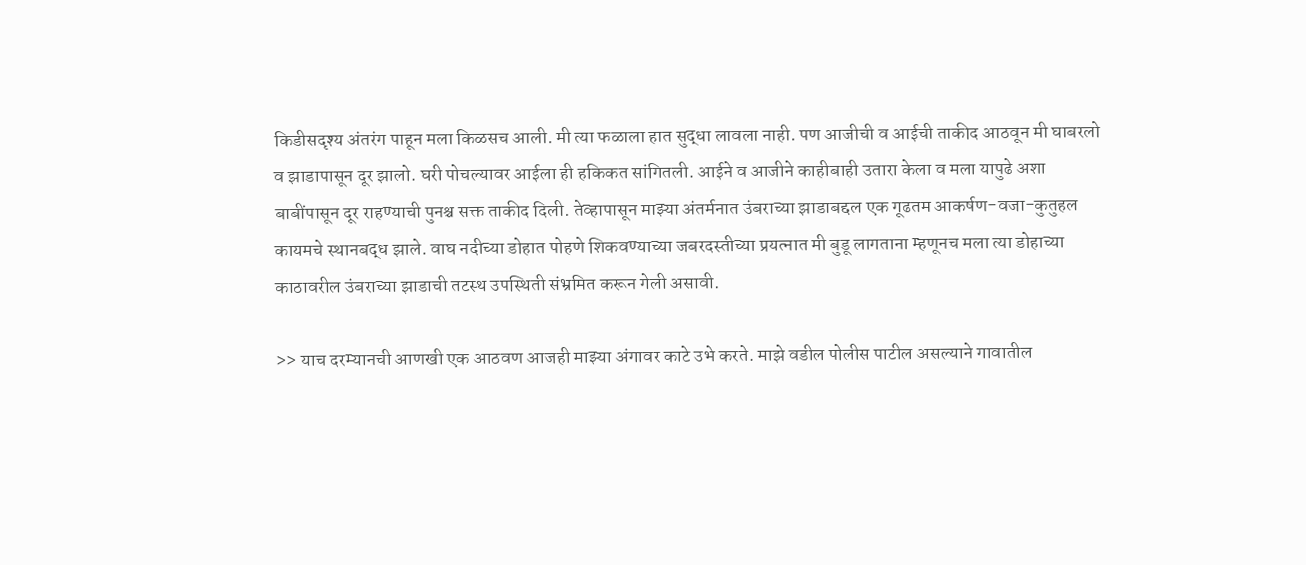किडीसदृश्य अंतरंग पाहून मला किळसच आली. मी त्या फळाला हात सुद्धा लावला नाही. पण आजीची व आईची ताकीद आठवून मी घाबरलो व झाडापासून दूर झालो. घरी पोचल्यावर आईला ही हकिकत सांगितली. आईने व आजीने काहीबाही उतारा केला व मला यापुढे अशा बाबींपासून दूर राहण्याची पुनश्च सक्त ताकीद दिली. तेव्हापासून माझ्या अंतर्मनात उंबराच्या झाडाबद्दल एक गूढतम आकर्षण-वजा-कुतुहल कायमचे स्थानबद्ध झाले. वाघ नदीच्या डोहात पोहणे शिकवण्याच्या जबरदस्तीच्या प्रयत्नात मी बुडू लागताना म्हणूनच मला त्या डोहाच्या काठावरील उंबराच्या झाडाची तटस्थ उपस्थिती संभ्रमित करून गेली असावी.

>> याच दरम्यानची आणखी एक आठवण आजही माझ्या अंगावर काटे उभे करते. माझे वडील पोलीस पाटील असल्याने गावातील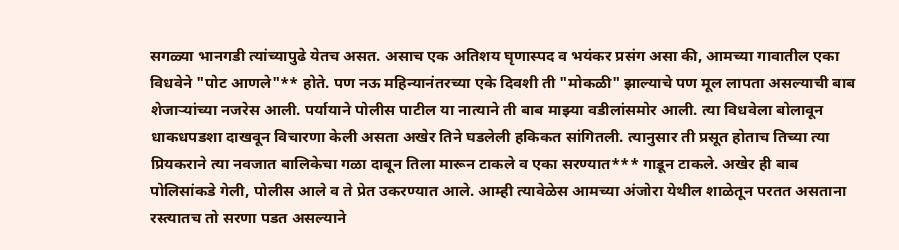सगळ्या भानगडी त्यांच्यापुढे येतच असत. असाच एक अतिशय घृणास्पद व भयंकर प्रसंग असा की, आमच्या गावातील एका विधवेने "पोट आणले"** होते. पण नऊ महिन्यानंतरच्या एके दिवशी ती "मोकळी" झाल्याचे पण मूल लापता असल्याची बाब शेजाऱ्यांच्या नजरेस आली. पर्यायाने पोलीस पाटील या नात्याने ती बाब माझ्या वडीलांसमोर आली. त्या विधवेला बोलावून धाकधपडशा दाखवून विचारणा केली असता अखेर तिने घडलेली हकिकत सांगितली. त्यानुसार ती प्रसूत होताच तिच्या त्या प्रियकराने त्या नवजात बालिकेचा गळा दाबून तिला मारून टाकले व एका सरण्यात*** गाडून टाकले. अखेर ही बाब पोलिसांकडे गेली, पोलीस आले व ते प्रेत उकरण्यात आले. आम्ही त्यावेळेस आमच्या अंजोरा येथील शाळेतून परतत असताना रस्त्यातच तो सरणा पडत असल्याने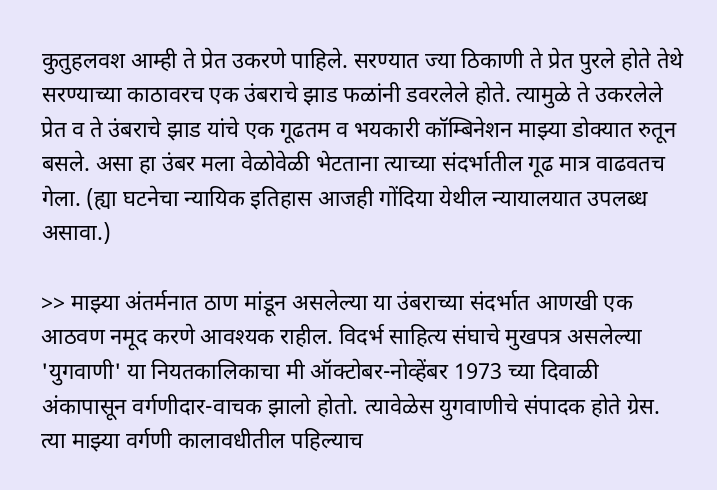कुतुहलवश आम्ही ते प्रेत उकरणे पाहिले. सरण्यात ज्या ठिकाणी ते प्रेत पुरले होते तेथे सरण्याच्या काठावरच एक उंबराचे झाड फळांनी डवरलेले होते. त्यामुळे ते उकरलेले प्रेत व ते उंबराचे झाड यांचे एक गूढतम व भयकारी कॉम्बिनेशन माझ्या डोक्यात रुतून बसले. असा हा उंबर मला वेळोवेळी भेटताना त्याच्या संदर्भातील गूढ मात्र वाढवतच गेला. (ह्या घटनेचा न्यायिक इतिहास आजही गोंदिया येथील न्यायालयात उपलब्ध असावा.)

>> माझ्या अंतर्मनात ठाण मांडून असलेल्या या उंबराच्या संदर्भात आणखी एक आठवण नमूद करणे आवश्यक राहील. विदर्भ साहित्य संघाचे मुखपत्र असलेल्या 'युगवाणी' या नियतकालिकाचा मी ऑक्टोबर-नोव्हेंबर 1973 च्या दिवाळी अंकापासून वर्गणीदार-वाचक झालो होतो. त्यावेळेस युगवाणीचे संपादक होते ग्रेस. त्या माझ्या वर्गणी कालावधीतील पहिल्याच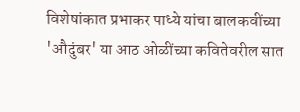विशेषांकात प्रभाकर पाध्ये यांचा बालकवींच्या 'औदुंबर' या आठ ओळींच्या कवितेवरील सात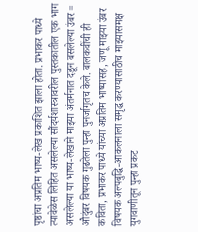पृष्ठांचा अप्रतिम भाष्य-लेख प्रकाशित झाला होता. प्रभाकर पाध्ये त्यावेळेस लिहित असलेल्या सौंदर्यशास्त्रावरील पुस्तकातील एक भाग असलेल्या या भाष्य-लेखाने माझ्या अंतर्मनात दडून बसलेल्या उंबर = औदुंबर विषयक गुढतेला पुन्हा पुनर्जागृतच केले. बालकवींची ही कविता, प्रभाकर पाध्ये यांच्या अप्रतिम भाष्यासह, जणू माझ्या उंबर विषयक अल्पबुद्धि-आकलनाला समृद्ध करण्यासाठीच माझ्यासमक्ष युगवाणीतून पुन्हा प्रकट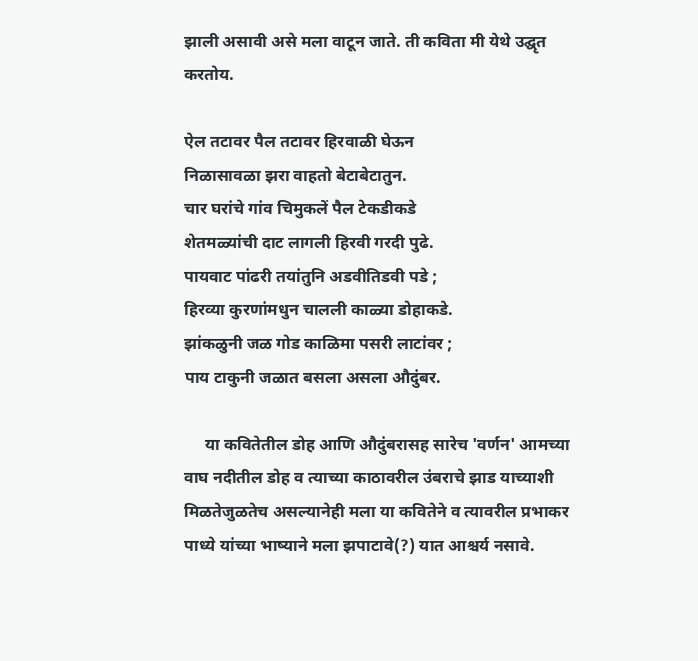झाली असावी असे मला वाटून जाते. ती कविता मी येथे उद्घृत करतोय.

ऐल तटावर पैल तटावर हिरवाळी घेऊन
निळासावळा झरा वाहतो बेटाबेटातुन.
चार घरांचे गांव चिमुकलें पैल टेकडीकडे
शेतमळ्यांची दाट लागली हिरवी गरदी पुढे.
पायवाट पांढरी तयांतुनि अडवीतिडवी पडे ;
हिरव्या कुरणांमधुन चालली काळ्या डोहाकडे.
झांकळुनी जळ गोड काळिमा पसरी लाटांवर ;
पाय टाकुनी जळात बसला असला औदुंबर.

     या कवितेतील डोह आणि औदुंबरासह सारेच 'वर्णन' आमच्या वाघ नदीतील डोह व त्याच्या काठावरील उंबराचे झाड याच्याशी मिळतेजुळतेच असल्यानेही मला या कवितेने व त्यावरील प्रभाकर पाध्ये यांच्या भाष्याने मला झपाटावे(?) यात आश्चर्य नसावे.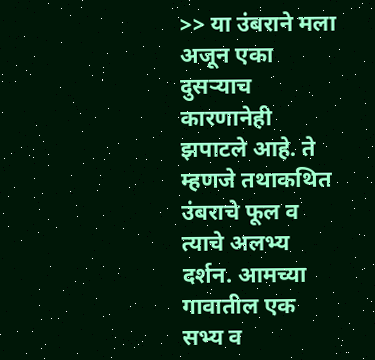>> या उंबराने मला अजून एका दुसऱ्याच कारणानेही झपाटले आहे. ते म्हणजे तथाकथित उंबराचे फूल व त्याचे अलभ्य दर्शन. आमच्या गावातील एक सभ्य व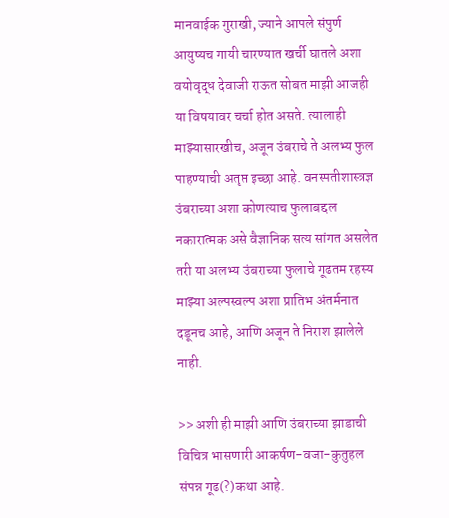मानवाईक गुराखी, ज्याने आपले संपुर्ण आयुष्यच गायी चारण्यात खर्ची घातले अशा वयोवृद्ध देवाजी राऊत सोबत माझी आजही या विषयावर चर्चा होत असते. त्यालाही माझ्यासारखीच, अजून उंबराचे ते अलभ्य फुल पाहण्याची अतृप्त इच्छा आहे. वनस्पतीशास्त्रज्ञ उंबराच्या अशा कोणत्याच फुलाबद्दल नकारात्मक असे वैज्ञानिक सत्य सांगत असलेत तरी या अलभ्य उंबराच्या फुलाचे गूढतम रहस्य माझ्या अल्पस्वल्प अशा प्रातिभ अंतर्मनात दडूनच आहे, आणि अजून ते निराश झालेले नाही.

>> अशी ही माझी आणि उंबराच्या झाडाची विचित्र भासणारी आकर्षण-वजा-कुतुहल संपन्न गूढ(?)कथा आहे.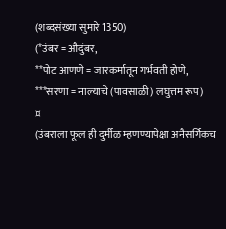(शब्दसंख्या सुमारे 1350)
(*उंबर = औदुंबर,
**पोट आणणे = जारकर्मातून गर्भवती होणे,
***सरणा = नाल्याचे (पावसाळी) लघुत्तम रूप)
¤
(उंबराला फूल ही दुर्मीळ म्हणण्यापेक्षा अनैसर्गिकच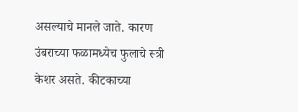असल्याचे मानले जाते. कारण उंबराच्या फळामध्येच फुलाचे स्त्री केशर असते. कीटकाच्या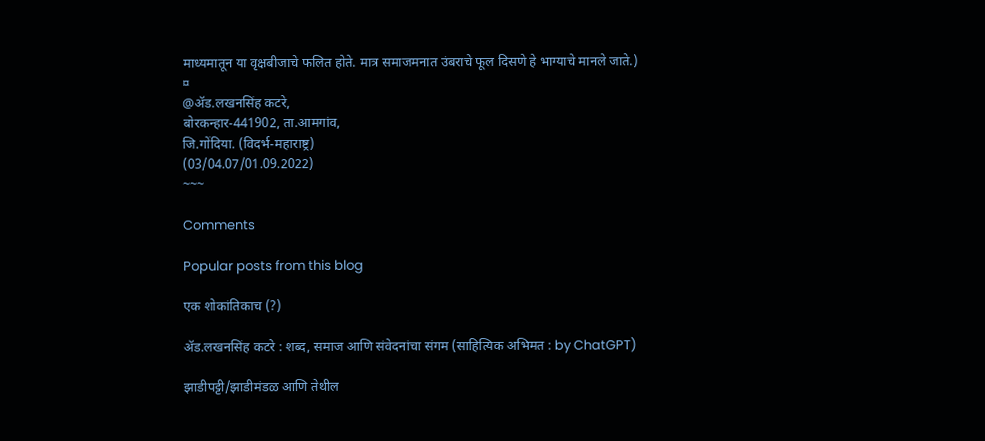माध्यमातून या वृक्षबीजाचे फलित होते. मात्र समाजमनात उंबराचे फूल दिसणे हे भाग्याचे मानले जाते.)
¤
@ॲड.लखनसिंह कटरे,
बोरकन्हार-441902, ता.आमगांव,
जि.गोंदिया. (विदर्भ-महाराष्ट्र)
(03/04.07/01.09.2022)
~~~

Comments

Popular posts from this blog

एक शोकांतिकाच (?)

ॲड.लखनसिंह कटरे : शब्द, समाज आणि संवेदनांचा संगम (साहित्यिक अभिमत : by ChatGPT)

झाडीपट्टी/झाडीमंडळ आणि तेथील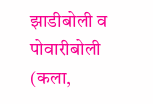झाडीबोली व पोवारीबोली (कला,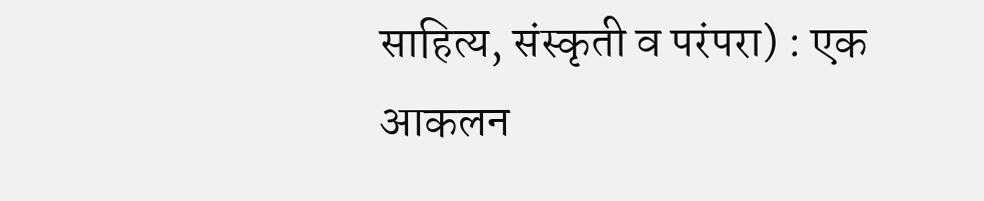साहित्य, संस्कृती व परंपरा) : एक आकलन